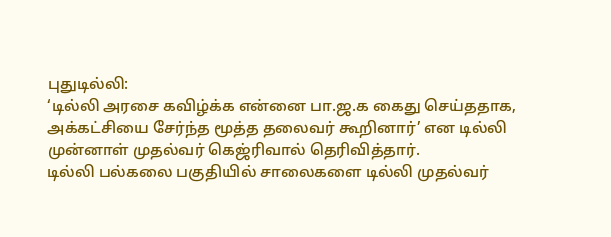புதுடில்லி:
‘டில்லி அரசை கவிழ்க்க என்னை பா.ஜ.க கைது செய்ததாக, அக்கட்சியை சேர்ந்த மூத்த தலைவர் கூறினார்’ என டில்லி முன்னாள் முதல்வர் கெஜ்ரிவால் தெரிவித்தார்.
டில்லி பல்கலை பகுதியில் சாலைகளை டில்லி முதல்வர்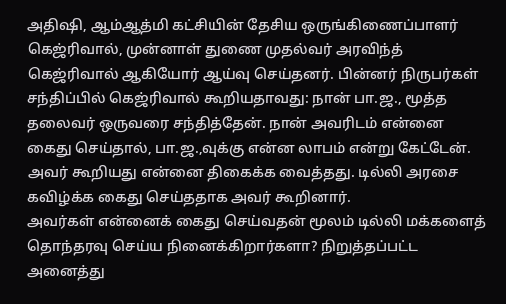அதிஷி, ஆம்ஆத்மி கட்சியின் தேசிய ஒருங்கிணைப்பாளர் கெஜ்ரிவால், முன்னாள் துணை முதல்வர் அரவிந்த் கெஜ்ரிவால் ஆகியோர் ஆய்வு செய்தனர். பின்னர் நிருபர்கள் சந்திப்பில் கெஜ்ரிவால் கூறியதாவது: நான் பா.ஜ., மூத்த தலைவர் ஒருவரை சந்தித்தேன். நான் அவரிடம் என்னை கைது செய்தால், பா.ஜ.,வுக்கு என்ன லாபம் என்று கேட்டேன்.
அவர் கூறியது என்னை திகைக்க வைத்தது. டில்லி அரசை கவிழ்க்க கைது செய்ததாக அவர் கூறினார்.
அவர்கள் என்னைக் கைது செய்வதன் மூலம் டில்லி மக்களைத் தொந்தரவு செய்ய நினைக்கிறார்களா? நிறுத்தப்பட்ட அனைத்து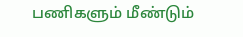பணிகளும் மீண்டும்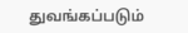துவங்கப்படும்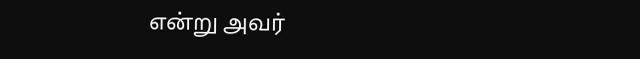என்று அவர்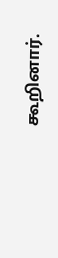கூறினார்.